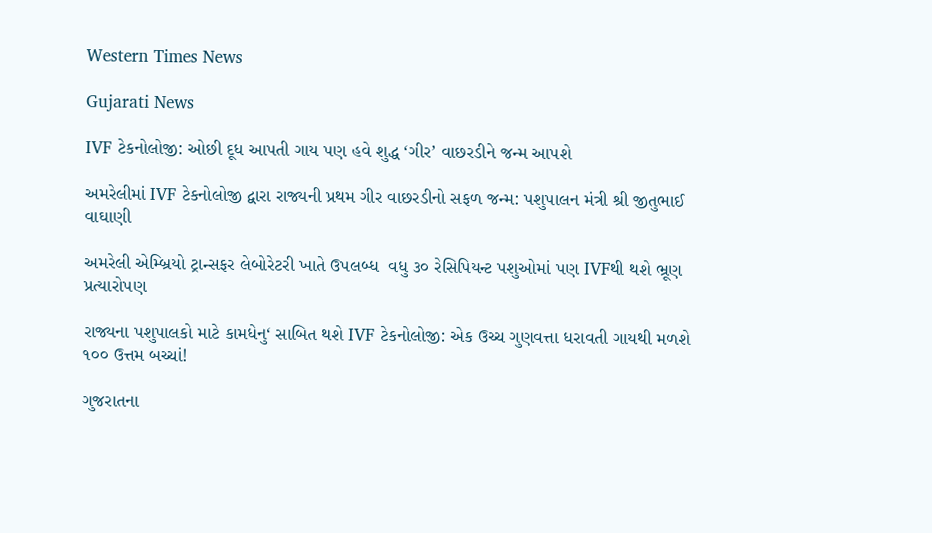Western Times News

Gujarati News

IVF ટેકનોલોજી: ઓછી દૂધ આપતી ગાય પણ હવે શુદ્ધ ‘ગીર’ વાછરડીને જન્મ આપશે

અમરેલીમાં IVF ટેકનોલોજી દ્વારા રાજ્યની પ્રથમ ગીર વાછરડીનો સફળ જન્મ: પશુપાલન મંત્રી શ્રી જીતુભાઈ વાઘાણી

અમરેલી એમ્બ્રિયો ટ્રાન્સફર લેબોરેટરી ખાતે ઉપલબ્ધ  વધુ ૩૦ રેસિપિયન્ટ પશુઓમાં પણ IVFથી થશે ભ્રૂણ પ્રત્યારોપણ

રાજ્યના પશુપાલકો માટે કામધેનુ‘ સાબિત થશે IVF ટેકનોલોજી: એક ઉચ્ચ ગુણવત્તા ધરાવતી ગાયથી મળશે ૧૦૦ ઉત્તમ બચ્ચાં!

ગુજરાતના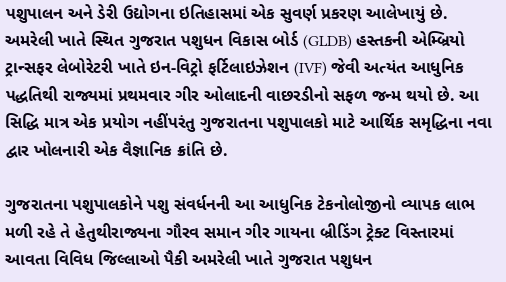પશુપાલન અને ડેરી ઉદ્યોગના ઇતિહાસમાં એક સુવર્ણ પ્રકરણ આલેખાયું છે. અમરેલી ખાતે સ્થિત ગુજરાત પશુધન વિકાસ બોર્ડ (GLDB) હસ્તકની એમ્બ્રિયો ટ્રાન્સફર લેબોરેટરી ખાતે ઇન-વિટ્રો ફર્ટિલાઇઝેશન (IVF) જેવી અત્યંત આધુનિક પદ્ધતિથી રાજ્યમાં પ્રથમવાર ગીર ઓલાદની વાછરડીનો સફળ જન્મ થયો છે. આ સિદ્ધિ માત્ર એક પ્રયોગ નહીંપરંતુ ગુજરાતના પશુપાલકો માટે આર્થિક સમૃદ્ધિના નવા દ્વાર ખોલનારી એક વૈજ્ઞાનિક ક્રાંતિ છે.

ગુજરાતના પશુપાલકોને પશુ સંવર્ધનની આ આધુનિક ટેકનોલોજીનો વ્યાપક લાભ મળી રહે તે હેતુથીરાજ્યના ગૌરવ સમાન ગીર ગાયના બ્રીડિંગ ટ્રેક્ટ વિસ્તારમાં આવતા વિવિધ જિલ્લાઓ પૈકી અમરેલી ખાતે ગુજરાત પશુધન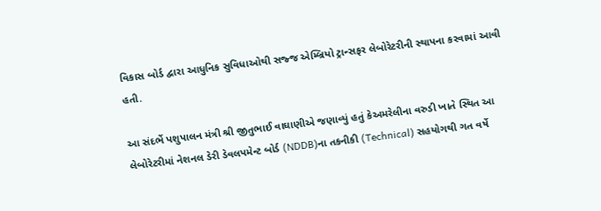વિકાસ બોર્ડ દ્વારા આધુનિક સુવિધાઓથી સજ્જ એમ્બ્રિયો ટ્રાન્સફર લેબોરેટરીની સ્થાપના કરવામાં આવી હતી.

આ સંદર્ભે પશુપાલન મંત્રી શ્રી જીતુભાઈ વાઘાણીએ જણાવ્યું હતું કેઅમરેલીના વરુડી ખાતે સ્થિત આ લેબોરેટરીમાં નેશનલ ડેરી ડેવલપમેન્ટ બોર્ડ (NDDB)ના તકનીકી (Technical) સહયોગથી ગત વર્ષે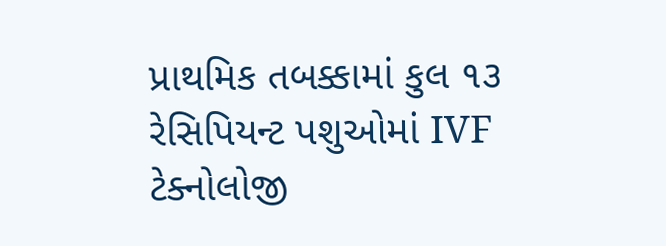પ્રાથમિક તબક્કામાં કુલ ૧૩ રેસિપિયન્ટ પશુઓમાં IVF ટેક્નોલોજી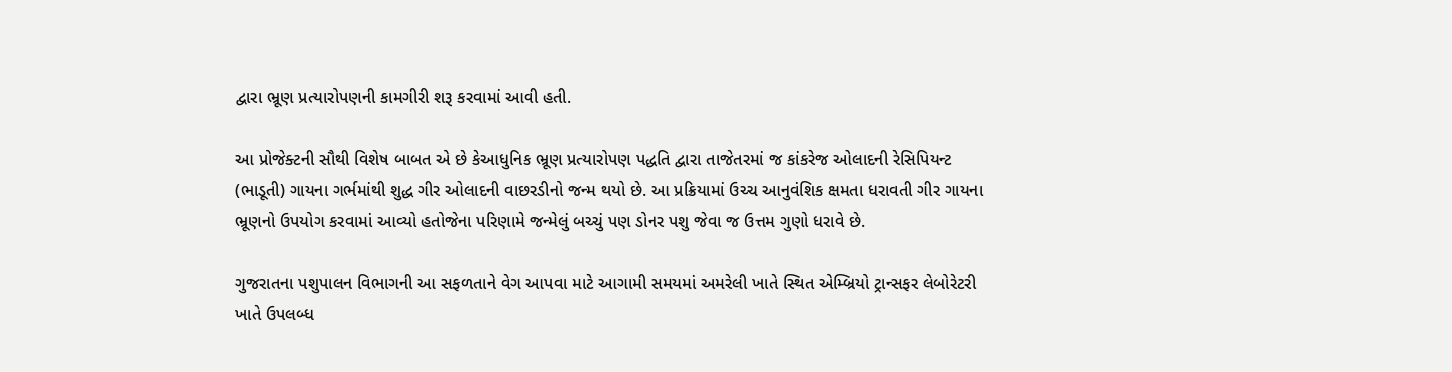દ્વારા ભ્રૂણ પ્રત્યારોપણની કામગીરી શરૂ કરવામાં આવી હતી.

આ પ્રોજેક્ટની સૌથી વિશેષ બાબત એ છે કેઆધુનિક ભ્રૂણ પ્રત્યારોપણ પદ્ધતિ દ્વારા તાજેતરમાં જ કાંકરેજ ઓલાદની રેસિપિયન્ટ (ભાડૂતી) ગાયના ગર્ભમાંથી શુદ્ધ ગીર ઓલાદની વાછરડીનો જન્મ થયો છે. આ પ્રક્રિયામાં ઉચ્ચ આનુવંશિક ક્ષમતા ધરાવતી ગીર ગાયના ભ્રૂણનો ઉપયોગ કરવામાં આવ્યો હતોજેના પરિણામે જન્મેલું બચ્ચું પણ ડોનર પશુ જેવા જ ઉત્તમ ગુણો ધરાવે છે.

ગુજરાતના પશુપાલન વિભાગની આ સફળતાને વેગ આપવા માટે આગામી સમયમાં અમરેલી ખાતે સ્થિત એમ્બ્રિયો ટ્રાન્સફર લેબોરેટરી ખાતે ઉપલબ્ધ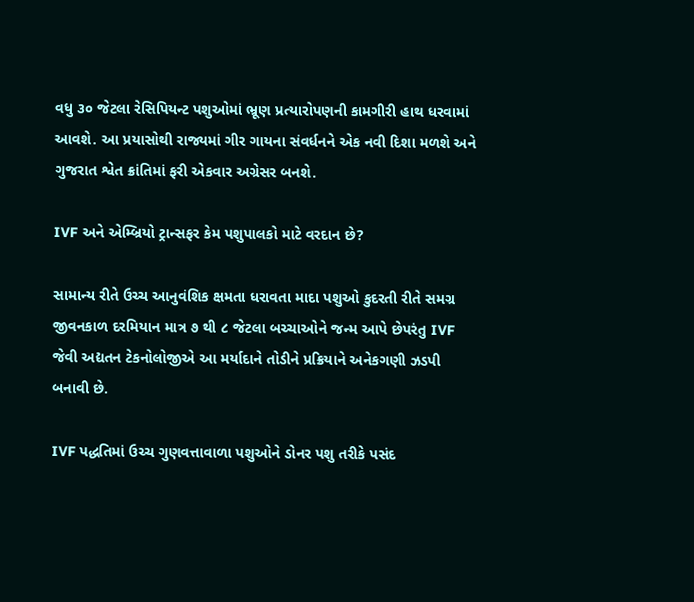વધુ ૩૦ જેટલા રેસિપિયન્ટ પશુઓમાં ભ્રૂણ પ્રત્યારોપણની કામગીરી હાથ ધરવામાં આવશે. આ પ્રયાસોથી રાજ્યમાં ગીર ગાયના સંવર્ધનને એક નવી દિશા મળશે અને ગુજરાત શ્વેત ક્રાંતિમાં ફરી એકવાર અગ્રેસર બનશે.

IVF અને એમ્બ્રિયો ટ્રાન્સફર કેમ પશુપાલકો માટે વરદાન છે?

સામાન્ય રીતે ઉચ્ચ આનુવંશિક ક્ષમતા ધરાવતા માદા પશુઓ કુદરતી રીતે સમગ્ર જીવનકાળ દરમિયાન માત્ર ૭ થી ૮ જેટલા બચ્ચાઓને જન્મ આપે છેપરંતુ IVF જેવી અદ્યતન ટેકનોલોજીએ આ મર્યાદાને તોડીને પ્રક્રિયાને અનેકગણી ઝડપી બનાવી છે.

IVF પદ્ધતિમાં ઉચ્ચ ગુણવત્તાવાળા પશુઓને ડોનર પશુ તરીકે પસંદ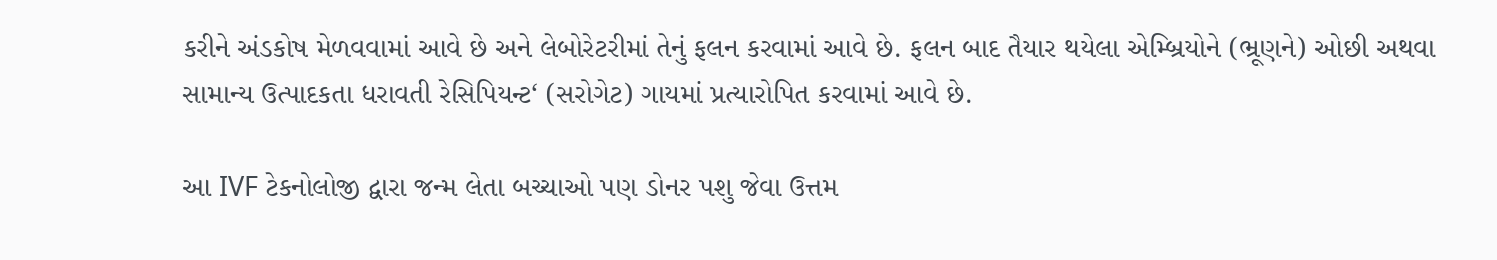કરીને અંડકોષ મેળવવામાં આવે છે અને લેબોરેટરીમાં તેનું ફલન કરવામાં આવે છે. ફલન બાદ તૈયાર થયેલા એમ્બ્રિયોને (ભ્રૂણને) ઓછી અથવા સામાન્ય ઉત્પાદકતા ધરાવતી રેસિપિયન્ટ‘ (સરોગેટ) ગાયમાં પ્રત્યારોપિત કરવામાં આવે છે.

આ IVF ટેકનોલોજી દ્વારા જન્મ લેતા બચ્ચાઓ પણ ડોનર પશુ જેવા ઉત્તમ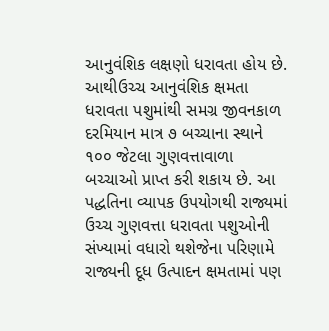આનુવંશિક લક્ષણો ધરાવતા હોય છે. આથીઉચ્ચ આનુવંશિક ક્ષમતા ધરાવતા પશુમાંથી સમગ્ર જીવનકાળ દરમિયાન માત્ર ૭ બચ્ચાના સ્થાને ૧૦૦ જેટલા ગુણવત્તાવાળા બચ્ચાઓ પ્રાપ્ત કરી શકાય છે. આ પદ્ધતિના વ્યાપક ઉપયોગથી રાજ્યમાં ઉચ્ચ ગુણવત્તા ધરાવતા પશુઓની સંખ્યામાં વધારો થશેજેના પરિણામે રાજ્યની દૂધ ઉત્પાદન ક્ષમતામાં પણ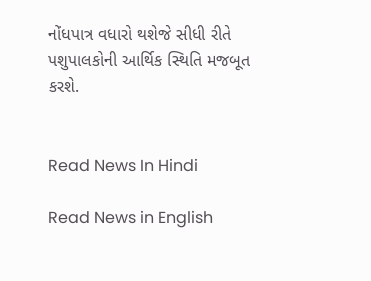નોંધપાત્ર વધારો થશેજે સીધી રીતે પશુપાલકોની આર્થિક સ્થિતિ મજબૂત કરશે.


Read News In Hindi

Read News in English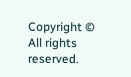Copyright © All rights reserved.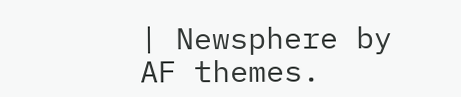| Newsphere by AF themes.